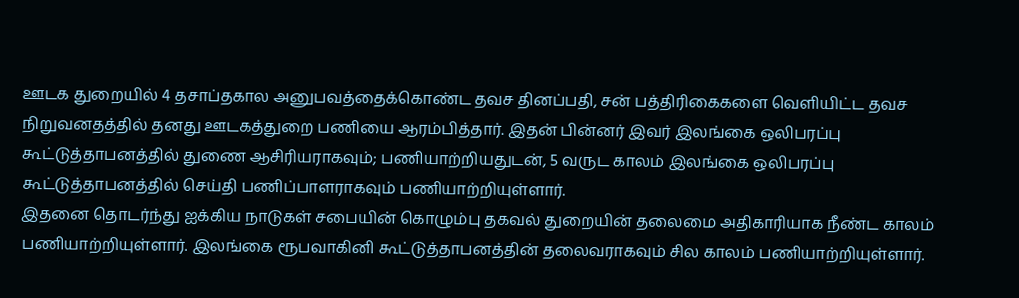ஊடக துறையில் 4 தசாப்தகால அனுபவத்தைக்கொண்ட தவச தினப்பதி, சன் பத்திரிகைகளை வெளியிட்ட தவச நிறுவனதத்தில் தனது ஊடகத்துறை பணியை ஆரம்பித்தார். இதன் பின்னர் இவர் இலங்கை ஒலிபரப்பு கூட்டுத்தாபனத்தில் துணை ஆசிரியராகவும்; பணியாற்றியதுடன், 5 வருட காலம் இலங்கை ஒலிபரப்பு கூட்டுத்தாபனத்தில் செய்தி பணிப்பாளராகவும் பணியாற்றியுள்ளார்.
இதனை தொடர்ந்து ஐக்கிய நாடுகள் சபையின் கொழும்பு தகவல் துறையின் தலைமை அதிகாரியாக நீண்ட காலம் பணியாற்றியுள்ளார். இலங்கை ரூபவாகினி கூட்டுத்தாபனத்தின் தலைவராகவும் சில காலம் பணியாற்றியுள்ளார்.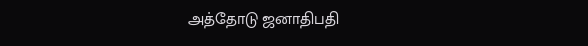அத்தோடு ஜனாதிபதி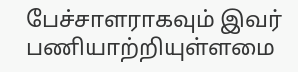பேச்சாளராகவும் இவர் பணியாற்றியுள்ளமை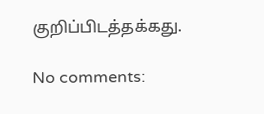குறிப்பிடத்தக்கது.

No comments: